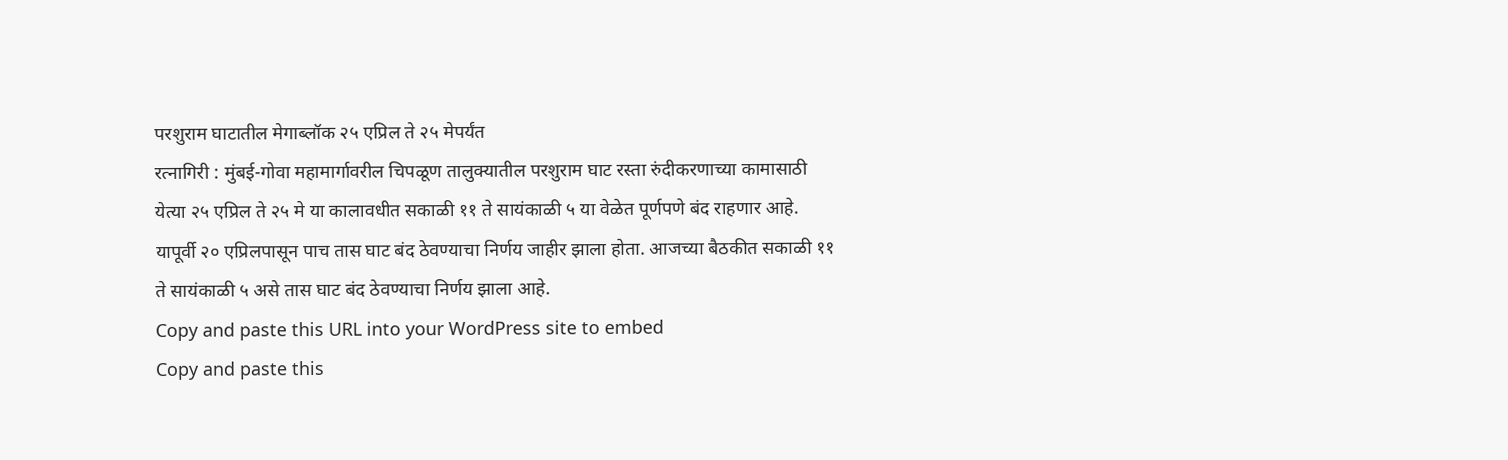परशुराम घाटातील मेगाब्लॉक २५ एप्रिल ते २५ मेपर्यंत
रत्नागिरी : मुंबई-गोवा महामार्गावरील चिपळूण तालुक्यातील परशुराम घाट रस्ता रुंदीकरणाच्या कामासाठी येत्या २५ एप्रिल ते २५ मे या कालावधीत सकाळी ११ ते सायंकाळी ५ या वेळेत पूर्णपणे बंद राहणार आहे. यापूर्वी २० एप्रिलपासून पाच तास घाट बंद ठेवण्याचा निर्णय जाहीर झाला होता. आजच्या बैठकीत सकाळी ११ ते सायंकाळी ५ असे तास घाट बंद ठेवण्याचा निर्णय झाला आहे.
Copy and paste this URL into your WordPress site to embed
Copy and paste this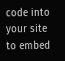code into your site to embed